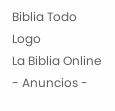Biblia Todo Logo
La Biblia Online
- Anuncios -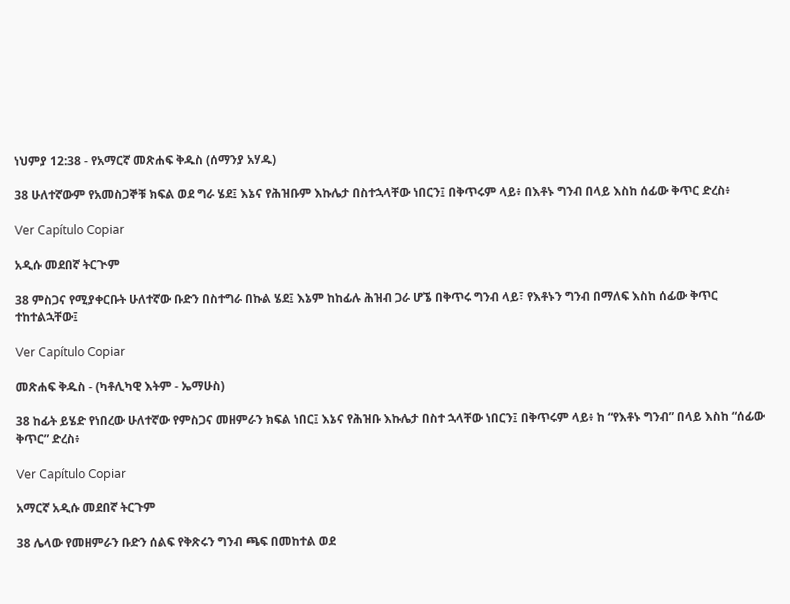ነህምያ 12:38 - የአማርኛ መጽሐፍ ቅዱስ (ሰማንያ አሃዱ)

38 ሁለተኛውም የአመስጋኞቹ ክፍል ወደ ግራ ሄደ፤ እኔና የሕዝቡም እኩሌታ በስተኋላቸው ነበርን፤ በቅጥሩም ላይ፥ በእቶኑ ግንብ በላይ እስከ ሰፊው ቅጥር ድረስ፥

Ver Capítulo Copiar

አዲሱ መደበኛ ትርጒም

38 ምስጋና የሚያቀርቡት ሁለተኛው ቡድን በስተግራ በኩል ሄደ፤ እኔም ከከፊሉ ሕዝብ ጋራ ሆኜ በቅጥሩ ግንብ ላይ፣ የእቶኑን ግንብ በማለፍ እስከ ሰፊው ቅጥር ተከተልኋቸው፤

Ver Capítulo Copiar

መጽሐፍ ቅዱስ - (ካቶሊካዊ እትም - ኤማሁስ)

38 ከፊት ይሄድ የነበረው ሁለተኛው የምስጋና መዘምራን ክፍል ነበር፤ እኔና የሕዝቡ እኩሌታ በስተ ኋላቸው ነበርን፤ በቅጥሩም ላይ፥ ከ “የእቶኑ ግንብ” በላይ እስከ “ሰፊው ቅጥር” ድረስ፥

Ver Capítulo Copiar

አማርኛ አዲሱ መደበኛ ትርጉም

38 ሌላው የመዘምራን ቡድን ሰልፍ የቅጽሩን ግንብ ጫፍ በመከተል ወደ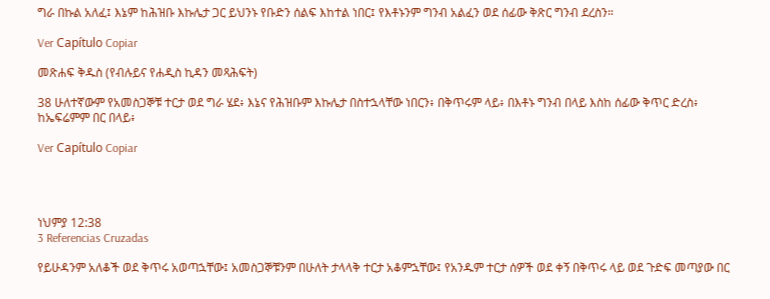ግራ በኩል አለፈ፤ እኔም ከሕዝቡ እኩሌታ ጋር ይህንኑ የቡድን ሰልፍ እከተል ነበር፤ የእቶኑንም ግንብ አልፈን ወደ ሰፊው ቅጽር ግንብ ደረስን።

Ver Capítulo Copiar

መጽሐፍ ቅዱስ (የብሉይና የሐዲስ ኪዳን መጻሕፍት)

38 ሁለተኛውም የአመስጋኞቹ ተርታ ወደ ግራ ሄደ፥ እኔና የሕዝቡም እኩሌታ በስተኋላቸው ነበርን፥ በቅጥሩም ላይ፥ በእቶኑ ግንብ በላይ እስከ ሰፊው ቅጥር ድረስ፥ ከኤፍሬምም በር በላይ፥

Ver Capítulo Copiar




ነህምያ 12:38
3 Referencias Cruzadas

የይሁዳንም አለቆች ወደ ቅጥሩ አወጣኋቸው፤ አመስጋኞቹንም በሁለት ታላላቅ ተርታ አቆምኋቸው፤ የአንዱም ተርታ ሰዎች ወደ ቀኝ በቅጥሩ ላይ ወደ ጉድፍ መጣያው በር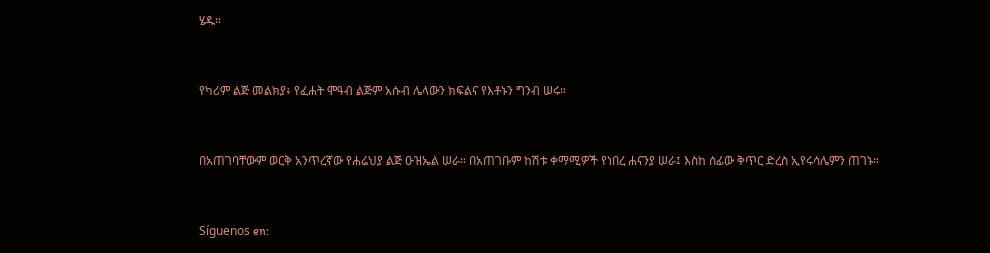ሄዱ።


የካሪም ልጅ መልክያ፥ የፈሐት ሞዓብ ልጅም አሱብ ሌላውን ክፍልና የእቶኑን ግንብ ሠሩ።


በአጠገባቸውም ወርቅ አንጥረኛው የሐሬህያ ልጅ ዑዝኤል ሠራ። በአጠገቡም ከሽቱ ቀማሚዎች የነበረ ሐናንያ ሠራ፤ እስከ ሰፊው ቅጥር ድረስ ኢየሩሳሌምን ጠገኑ።


Síguenos en: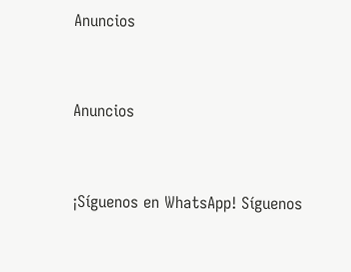Anuncios


Anuncios


¡Síguenos en WhatsApp! Síguenos